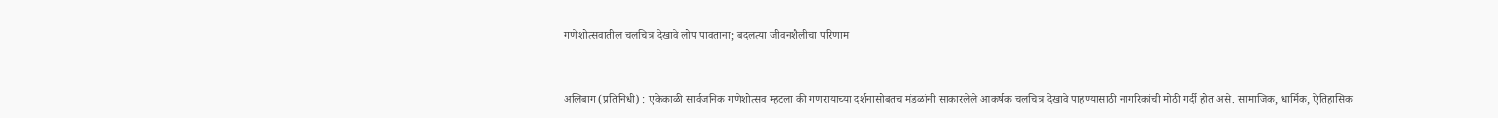गणेशोत्सवातील चलचित्र देखावे लोप पावताना; बदलत्या जीवनशैलीचा परिणाम


अलिबाग (प्रतिनिधी) : एकेकाळी सार्वजनिक गणेशोत्सव म्हटला की गणरायाच्या दर्शनासोबतच मंडळांनी साकारलेले आकर्षक चलचित्र देखावे पाहण्यासाठी नागरिकांची मोठी गर्दी होत असे. सामाजिक, धार्मिक, ऐतिहासिक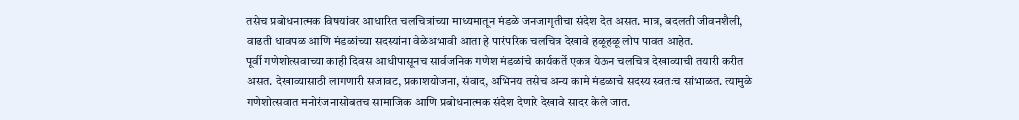तसेच प्रबोधनात्मक विषयांवर आधारित चलचित्रांच्या माध्यमातून मंडळे जनजागृतीचा संदेश देत असत. मात्र, बदलती जीवनशैली, वाढती धावपळ आणि मंडळांच्या सदस्यांना वेळेअभावी आता हे पारंपरिक चलचित्र देखावे हळूहळू लोप पावत आहेत.
पूर्वी गणेशोत्सवाच्या काही दिवस आधीपासूनच सार्वजनिक गणेश मंडळांचे कार्यकर्ते एकत्र येऊन चलचित्र देखाव्याची तयारी करीत असत. देखाव्यासाठी लागणारी सजावट, प्रकाशयोजना, संवाद, अभिनय तसेच अन्य कामे मंडळाचे सदस्य स्वतःच सांभाळत. त्यामुळे गणेशोत्सवात मनोरंजनासोबतच सामाजिक आणि प्रबोधनात्मक संदेश देणारे देखावे सादर केले जात.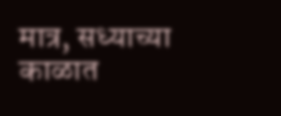मात्र, सध्याच्या काळात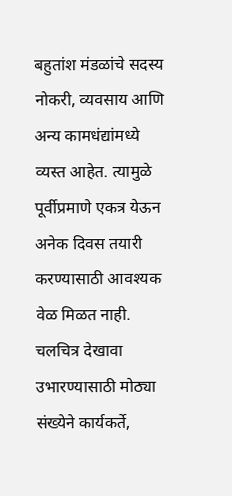बहुतांश मंडळांचे सदस्य नोकरी, व्यवसाय आणि अन्य कामधंद्यांमध्ये व्यस्त आहेत. त्यामुळे पूर्वीप्रमाणे एकत्र येऊन अनेक दिवस तयारी करण्यासाठी आवश्यक वेळ मिळत नाही. चलचित्र देखावा उभारण्यासाठी मोठ्या संख्येने कार्यकर्ते,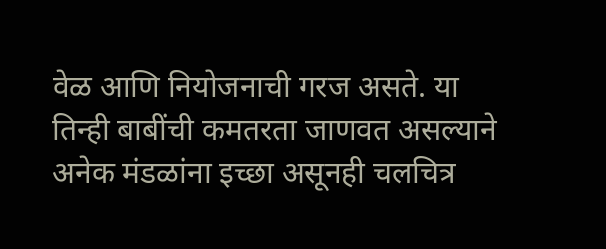वेळ आणि नियोजनाची गरज असते. या तिन्ही बाबींची कमतरता जाणवत असल्याने अनेक मंडळांना इच्छा असूनही चलचित्र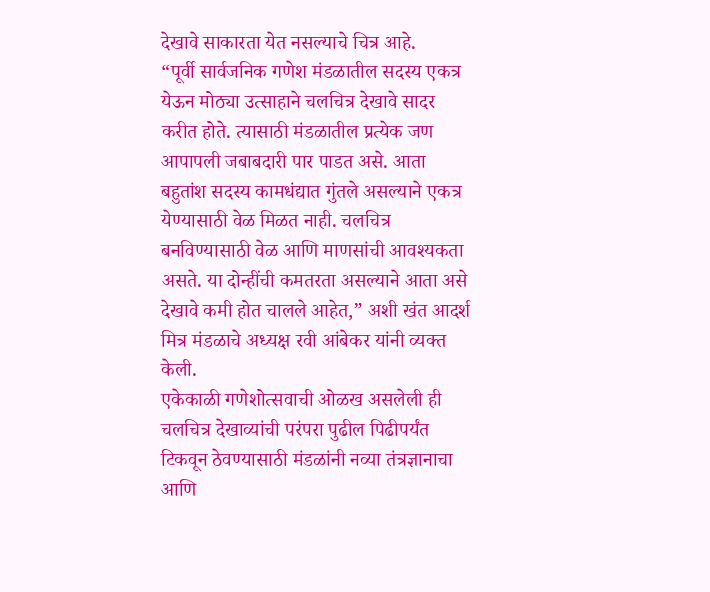देखावे साकारता येत नसल्याचे चित्र आहे.
“पूर्वी सार्वजनिक गणेश मंडळातील सदस्य एकत्र येऊन मोठ्या उत्साहाने चलचित्र देखावे सादर करीत होते. त्यासाठी मंडळातील प्रत्येक जण आपापली जबाबदारी पार पाडत असे. आता बहुतांश सदस्य कामधंद्यात गुंतले असल्याने एकत्र येण्यासाठी वेळ मिळत नाही. चलचित्र बनविण्यासाठी वेळ आणि माणसांची आवश्यकता असते. या दोन्हींची कमतरता असल्याने आता असे देखावे कमी होत चालले आहेत,” अशी खंत आदर्श मित्र मंडळाचे अध्यक्ष रवी आंबेकर यांनी व्यक्त केली.
एकेकाळी गणेशोत्सवाची ओळख असलेली ही चलचित्र देखाव्यांची परंपरा पुढील पिढीपर्यंत टिकवून ठेवण्यासाठी मंडळांनी नव्या तंत्रज्ञानाचा आणि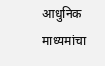आधुनिक माध्यमांचा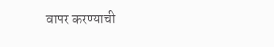वापर करण्याची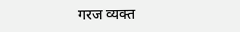गरज व्यक्त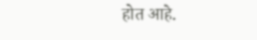होत आहे.